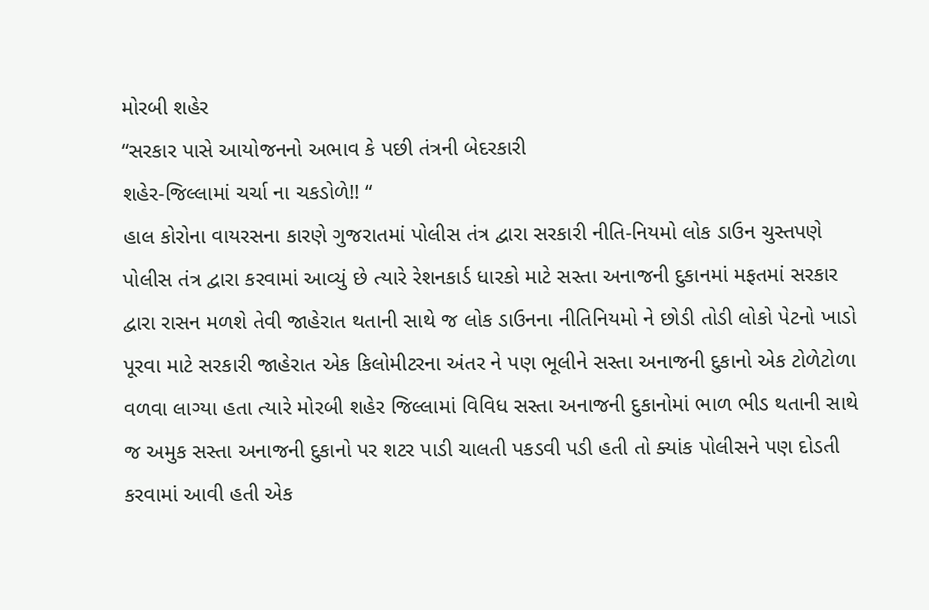મોરબી શહેર
“સરકાર પાસે આયોજનનો અભાવ કે પછી તંત્રની બેદરકારી
શહેર-જિલ્લામાં ચર્ચા ના ચકડોળે!! “
હાલ કોરોના વાયરસના કારણે ગુજરાતમાં પોલીસ તંત્ર દ્વારા સરકારી નીતિ-નિયમો લોક ડાઉન ચુસ્તપણે પોલીસ તંત્ર દ્વારા કરવામાં આવ્યું છે ત્યારે રેશનકાર્ડ ધારકો માટે સસ્તા અનાજની દુકાનમાં મફતમાં સરકાર દ્વારા રાસન મળશે તેવી જાહેરાત થતાની સાથે જ લોક ડાઉનના નીતિનિયમો ને છોડી તોડી લોકો પેટનો ખાડો પૂરવા માટે સરકારી જાહેરાત એક કિલોમીટરના અંતર ને પણ ભૂલીને સસ્તા અનાજની દુકાનો એક ટોળેટોળા વળવા લાગ્યા હતા ત્યારે મોરબી શહેર જિલ્લામાં વિવિધ સસ્તા અનાજની દુકાનોમાં ભાળ ભીડ થતાની સાથે જ અમુક સસ્તા અનાજની દુકાનો પર શટર પાડી ચાલતી પકડવી પડી હતી તો ક્યાંક પોલીસને પણ દોડતી કરવામાં આવી હતી એક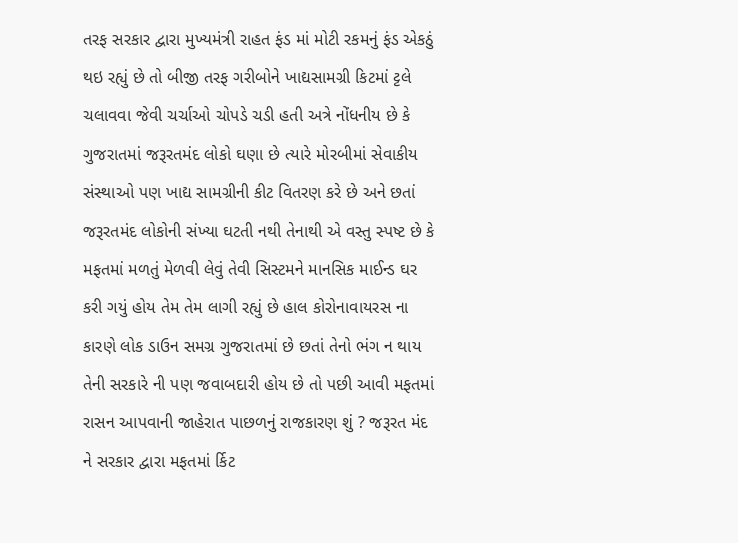તરફ સરકાર દ્વારા મુખ્યમંત્રી રાહત ફંડ માં મોટી રકમનું ફંડ એકઠું થઇ રહ્યું છે તો બીજી તરફ ગરીબોને ખાદ્યસામગ્રી કિટમાં ટ્ટલે ચલાવવા જેવી ચર્ચાઓ ચોપડે ચડી હતી અત્રે નોંધનીય છે કે ગુજરાતમાં જરૂરતમંદ લોકો ઘણા છે ત્યારે મોરબીમાં સેવાકીય સંસ્થાઓ પણ ખાદ્ય સામગ્રીની કીટ વિતરણ કરે છે અને છતાં જરૂરતમંદ લોકોની સંખ્યા ઘટતી નથી તેનાથી એ વસ્તુ સ્પષ્ટ છે કે મફતમાં મળતું મેળવી લેવું તેવી સિસ્ટમને માનસિક માઈન્ડ ઘર કરી ગયું હોય તેમ તેમ લાગી રહ્યું છે હાલ કોરોનાવાયરસ ના કારણે લોક ડાઉન સમગ્ર ગુજરાતમાં છે છતાં તેનો ભંગ ન થાય તેની સરકારે ની પણ જવાબદારી હોય છે તો પછી આવી મફતમાં રાસન આપવાની જાહેરાત પાછળનું રાજકારણ શું ? જરૂરત મંદ ને સરકાર દ્વારા મફતમાં ર્કિટ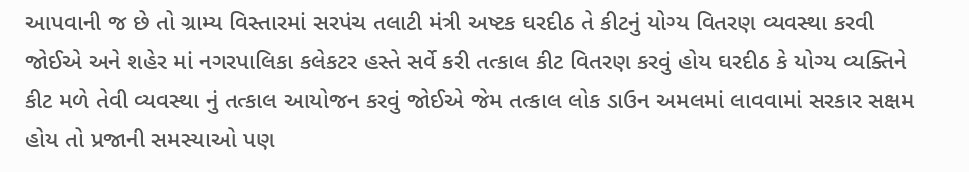આપવાની જ છે તો ગ્રામ્ય વિસ્તારમાં સરપંચ તલાટી મંત્રી અષ્ટક ઘરદીઠ તે કીટનું યોગ્ય વિતરણ વ્યવસ્થા કરવી જોઈએ અને શહેર માં નગરપાલિકા કલેકટર હસ્તે સર્વે કરી તત્કાલ કીટ વિતરણ કરવું હોય ઘરદીઠ કે યોગ્ય વ્યક્તિને કીટ મળે તેવી વ્યવસ્થા નું તત્કાલ આયોજન કરવું જોઈએ જેમ તત્કાલ લોક ડાઉન અમલમાં લાવવામાં સરકાર સક્ષમ હોય તો પ્રજાની સમસ્યાઓ પણ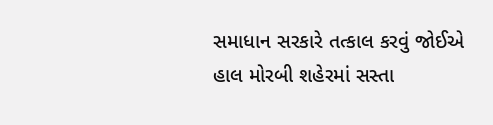સમાધાન સરકારે તત્કાલ કરવું જોઈએ હાલ મોરબી શહેરમાં સસ્તા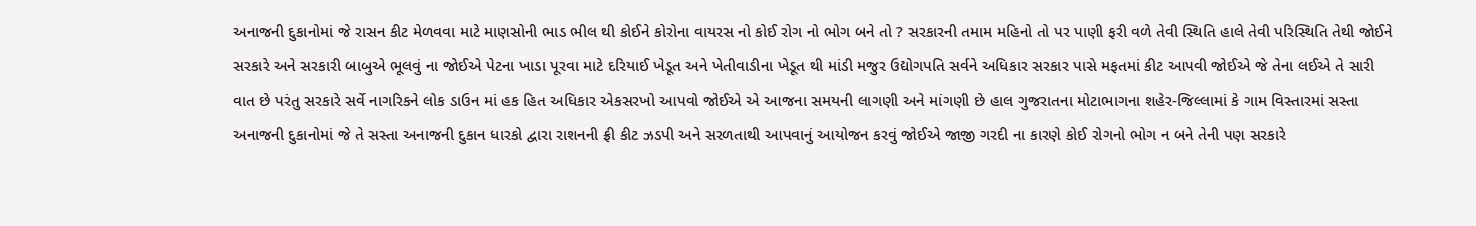અનાજની દુકાનોમાં જે રાસન કીટ મેળવવા માટે માણસોની ભાડ ભીલ થી કોઈને કોરોના વાયરસ નો કોઈ રોગ નો ભોગ બને તો ? સરકારની તમામ મહિનો તો પર પાણી ફરી વળે તેવી સ્થિતિ હાલે તેવી પરિસ્થિતિ તેથી જોઈને સરકારે અને સરકારી બાબુએ ભૂલવું ના જોઈએ પેટના ખાડા પૂરવા માટે દરિયાઈ ખેડૂત અને ખેતીવાડીના ખેડૂત થી માંડી મજુર ઉદ્યોગપતિ સર્વને અધિકાર સરકાર પાસે મફતમાં કીટ આપવી જોઈએ જે તેના લઈએ તે સારી વાત છે પરંતુ સરકારે સર્વે નાગરિકને લોક ડાઉન માં હક હિત અધિકાર એકસરખો આપવો જોઈએ એ આજના સમયની લાગણી અને માંગણી છે હાલ ગુજરાતના મોટાભાગના શહેર-જિલ્લામાં કે ગામ વિસ્તારમાં સસ્તા અનાજની દુકાનોમાં જે તે સસ્તા અનાજની દુકાન ધારકો દ્વારા રાશનની ફ્રી કીટ ઝડપી અને સરળતાથી આપવાનું આયોજન કરવું જોઈએ જાજી ગરદી ના કારણે કોઈ રોગનો ભોગ ન બને તેની પણ સરકારે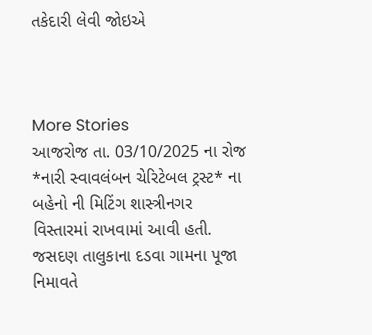તકેદારી લેવી જોઇએ



More Stories
આજરોજ તા. 03/10/2025 ના રોજ *નારી સ્વાવલંબન ચેરિટેબલ ટ્રસ્ટ* ના બહેનો ની મિટિંગ શાસ્ત્રીનગર વિસ્તારમાં રાખવામાં આવી હતી.
જસદણ તાલુકાના દડવા ગામના પૂજા નિમાવતે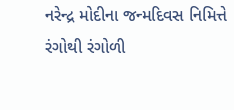નરેન્દ્ર મોદીના જન્મદિવસ નિમિત્તે રંગોથી રંગોળી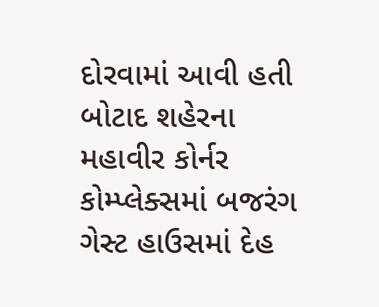દોરવામાં આવી હતી
બોટાદ શહેરના મહાવીર કોર્નર કોમ્પ્લેક્સમાં બજરંગ ગેસ્ટ હાઉસમાં દેહ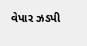વેપાર ઝડપી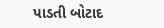પાડતી બોટાદ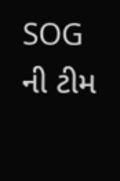SOG ની ટીમ